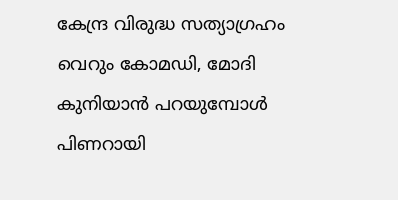കേന്ദ്ര വിരുദ്ധ സത്യാഗ്രഹം വെറും കോമഡി, മോദി കുനിയാന്‍ പറയുമ്പോള്‍ പിണറായി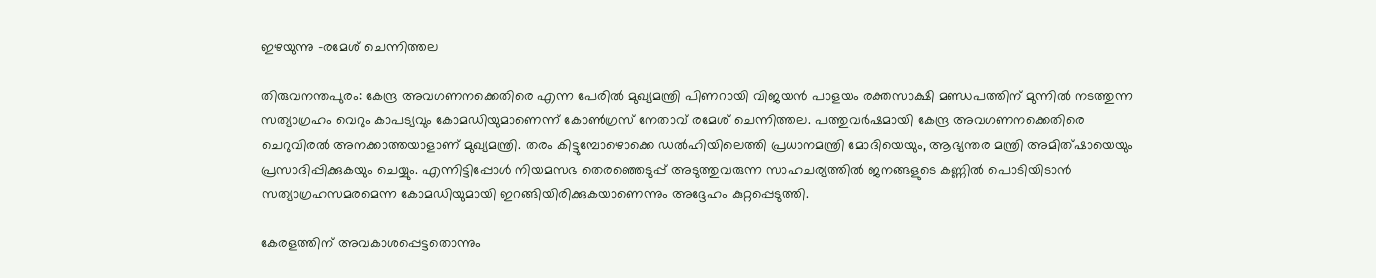ഇഴയുന്നു -രമേശ് ചെന്നിത്തല

തിരുവനന്തപുരം: കേന്ദ്ര അവഗണനക്കെതിരെ എന്ന പേരില്‍ മുഖ്യമന്ത്രി പിണറായി വിജയന്‍ പാളയം രക്തസാക്ഷി മണ്ഡപത്തിന് മുന്നില്‍ നടത്തുന്ന സത്യാഗ്രഹം വെറും കാപട്യവും കോമഡിയുമാണെന്ന് കോണ്‍ഗ്രസ് നേതാവ് രമേശ് ചെന്നിത്തല. പത്തുവര്‍ഷമായി കേന്ദ്ര അവഗണനക്കെതിരെ ചെറുവിരല്‍ അനക്കാത്തയാളാണ് മുഖ്യമന്ത്രി. തരം കിട്ടുമ്പോഴൊക്കെ ഡല്‍ഹിയിലെത്തി പ്രധാനമന്ത്രി മോദിയെയും, ആഭ്യന്തര മന്ത്രി അമിത്ഷായെയും പ്രസാദിപ്പിക്കുകയും ചെയ്യും. എന്നിട്ടിപ്പോൾ നിയമസഭ തെരഞ്ഞെടുപ്പ് അടുത്തുവരുന്ന സാഹചര്യത്തിൽ ജനങ്ങളുടെ കണ്ണില്‍ പൊടിയിടാന്‍ സത്യാഗ്രഹസമരമെന്ന കോമഡിയുമായി ഇറങ്ങിയിരിക്കുകയാണെന്നും അദ്ദേഹം കുറ്റപ്പെടുത്തി.

കേരളത്തിന് അവകാശപ്പെട്ടതൊന്നും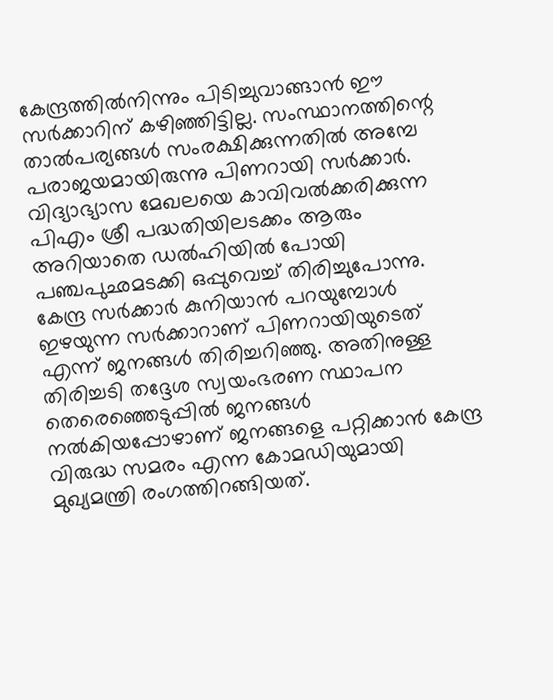കേന്ദ്രത്തില്‍നിന്നും പിടിച്ചുവാങ്ങാന്‍ ഈ സര്‍ക്കാറിന് കഴിഞ്ഞിട്ടില്ല. സംസ്ഥാനത്തിന്റെ താല്‍പര്യങ്ങള്‍ സംരക്ഷിക്കുന്നതില്‍ അമ്പേ പരാജയമായിരുന്നു പിണറായി സര്‍ക്കാര്‍. വിദ്യാഭ്യാസ മേഖലയെ കാവിവല്‍ക്കരിക്കുന്ന പിഎം ശ്രീ പദ്ധതിയിലടക്കം ആരും അറിയാതെ ഡല്‍ഹിയില്‍ പോയി പഞ്ചപുഛമടക്കി ഒപ്പുവെച്ച് തിരിച്ചുപോന്നു. കേന്ദ്ര സര്‍ക്കാര്‍ കുനിയാന്‍ പറയുമ്പോള്‍ ഇഴയുന്ന സര്‍ക്കാറാണ് പിണറായിയുടെത് എന്ന് ജനങ്ങള്‍ തിരിച്ചറിഞ്ഞു. അതിനുള്ള തിരിച്ചടി തദ്ദേശ സ്വയംഭരണ സ്ഥാപന തെരെഞ്ഞെടുപ്പില്‍ ജനങ്ങള്‍ നല്‍കിയപ്പോഴാണ് ജനങ്ങളെ പറ്റിക്കാന്‍ കേന്ദ്ര വിരുദ്ധ സമരം എന്ന കോമഡിയുമായി മുഖ്യമന്ത്രി രംഗത്തിറങ്ങിയത്.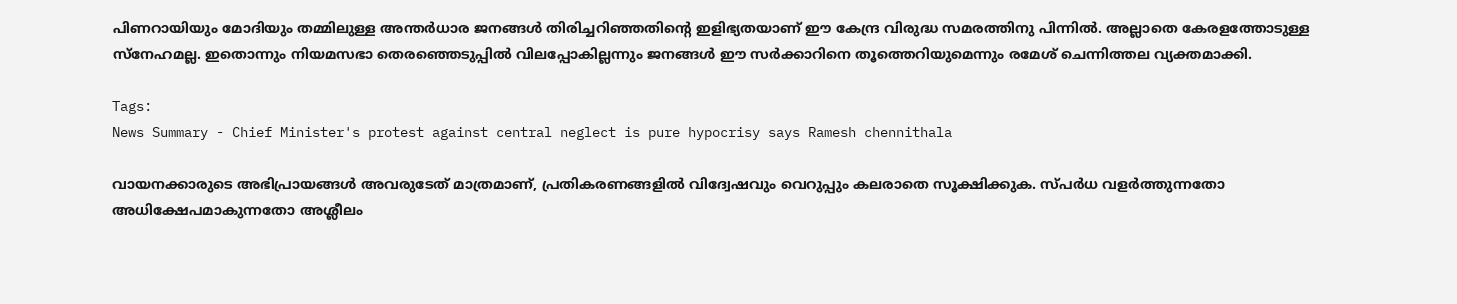പിണറായിയും മോദിയും തമ്മിലുള്ള അന്തര്‍ധാര ജനങ്ങള്‍ തിരിച്ചറിഞ്ഞതിന്റെ ഇളിഭ്യതയാണ് ഈ കേന്ദ്ര വിരുദ്ധ സമരത്തിനു പിന്നിൽ. അല്ലാതെ കേരളത്തോടുള്ള സ്‌നേഹമല്ല. ഇതൊന്നും നിയമസഭാ തെരഞ്ഞെടുപ്പില്‍ വിലപ്പോകില്ലന്നും ജനങ്ങള്‍ ഈ സര്‍ക്കാറിനെ തൂത്തെറിയുമെന്നും രമേശ് ചെന്നിത്തല വ്യക്തമാക്കി.

Tags:
News Summary - Chief Minister's protest against central neglect is pure hypocrisy says Ramesh chennithala

വായനക്കാരുടെ അഭിപ്രായങ്ങള്‍ അവരുടേത് മാത്രമാണ്, പ്രതികരണങ്ങളിൽ വിദ്വേഷവും വെറുപ്പും കലരാതെ സൂക്ഷിക്കുക. സ്പർധ വളർത്തുന്നതോ അധിക്ഷേപമാകുന്നതോ അശ്ലീലം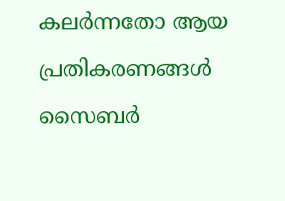കലർന്നതോ ആയ പ്രതികരണങ്ങൾ സൈബർ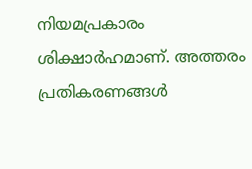നിയമപ്രകാരം ശിക്ഷാർഹമാണ്. അത്തരം പ്രതികരണങ്ങൾ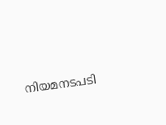നിയമനടപടി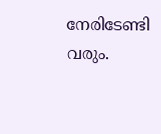നേരിടേണ്ടി വരും.